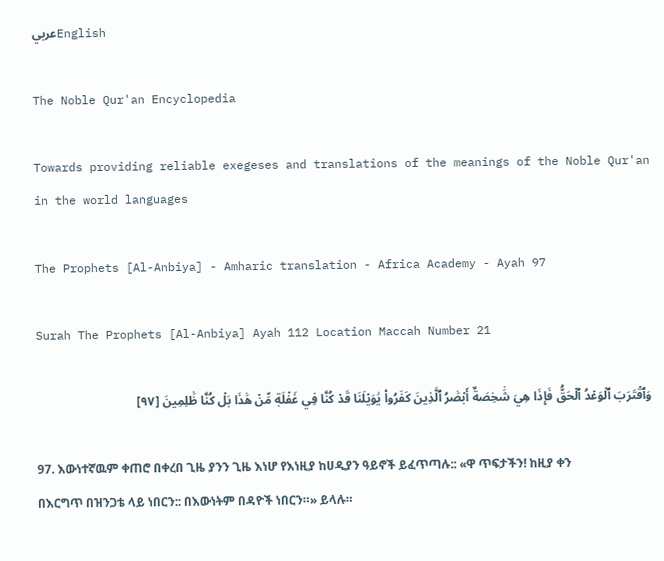عربيEnglish

The Noble Qur'an Encyclopedia

Towards providing reliable exegeses and translations of the meanings of the Noble Qur'an in the world languages

The Prophets [Al-Anbiya] - Amharic translation - Africa Academy - Ayah 97

Surah The Prophets [Al-Anbiya] Ayah 112 Location Maccah Number 21

وَٱقۡتَرَبَ ٱلۡوَعۡدُ ٱلۡحَقُّ فَإِذَا هِيَ شَٰخِصَةٌ أَبۡصَٰرُ ٱلَّذِينَ كَفَرُواْ يَٰوَيۡلَنَا قَدۡ كُنَّا فِي غَفۡلَةٖ مِّنۡ هَٰذَا بَلۡ كُنَّا ظَٰلِمِينَ [٩٧]

97. እውነተኛዉም ቀጠሮ በቀረበ ጊዜ ያንን ጊዜ እነሆ የእነዚያ ከሀዲያን ዓይኖች ይፈጥጣሉ:: «ዋ ጥፍታችን! ከዚያ ቀን በእርግጥ በዝንጋቴ ላይ ነበርን:: በእውነትም በዳዮች ነበርን።» ይላሉ።